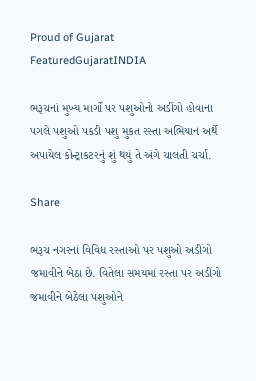Proud of Gujarat
FeaturedGujaratINDIA

ભરૂચનાં મુખ્ય માર્ગો પર પશુઓનો અડીંગો હોવાના પગલે પશુઓ પકડી પશુ મુકત રસ્તા અભિયાન અર્થે અપાયેલ કોન્ટ્રાકટરનું શું થયું તે અંગે ચાલતી ચર્ચા.

Share

ભરૂચ નગરનાં વિવિધ રસ્તાઓ પર પશુઓ અડીંગો જમાવીને બેઠા છે. વિતેલા સમયમાં રસ્તા પર અડીંગો જમાવીને બેઠેલા પશુઓને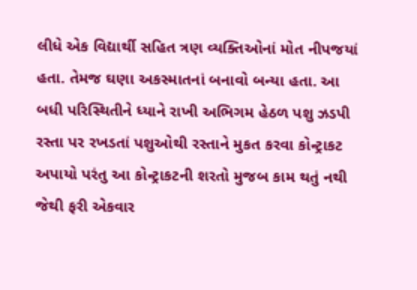લીધે એક વિદ્યાર્થી સહિત ત્રણ વ્યક્તિઓનાં મોત નીપજયાં હતા. તેમજ ઘણા અકસ્માતનાં બનાવો બન્યા હતા. આ બધી પરિસ્થિતીને ધ્યાને રાખી અભિગમ હેઠળ પશુ ઝડપી રસ્તા પર રખડતાં પશુઓથી રસ્તાને મુકત કરવા કોન્ટ્રાકટ અપાયો પરંતુ આ કોન્ટ્રાકટની શરતો મુજબ કામ થતું નથી જેથી ફરી એકવાર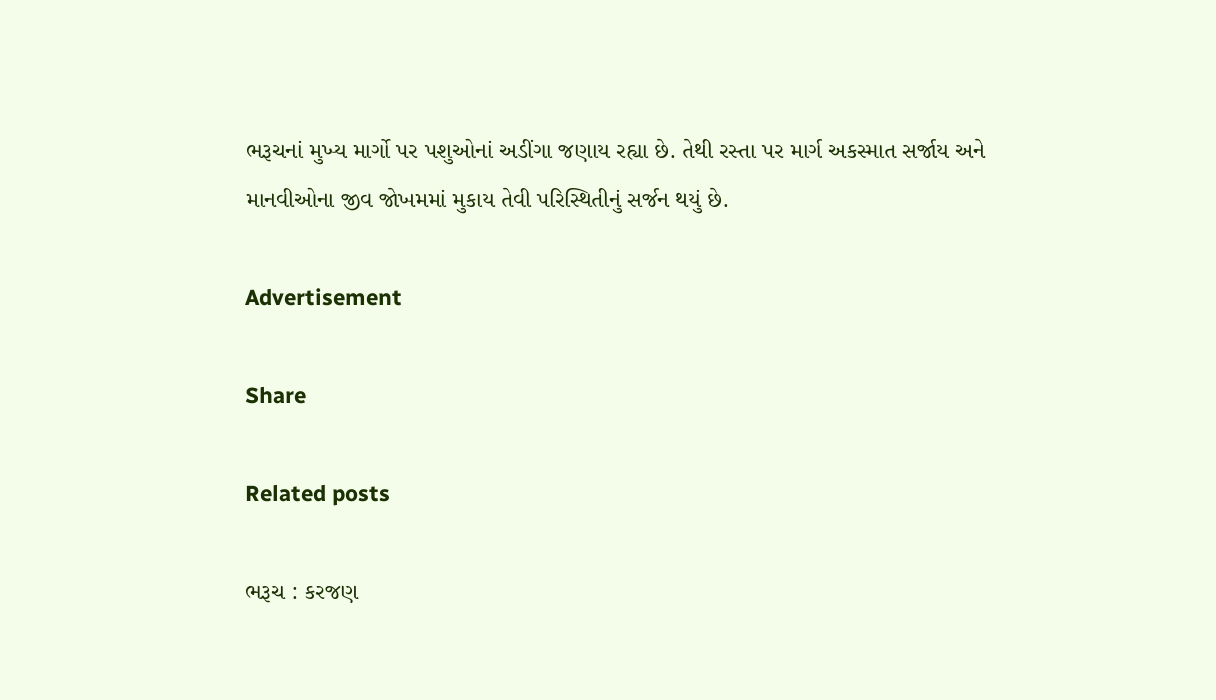ભરૂચનાં મુખ્ય માર્ગો પર પશુઓનાં અડીંગા જણાય રહ્યા છે. તેથી રસ્તા પર માર્ગ અકસ્માત સર્જાય અને માનવીઓના જીવ જોખમમાં મુકાય તેવી પરિસ્થિતીનું સર્જન થયું છે.

Advertisement

Share

Related posts

ભરૂચ : કરજણ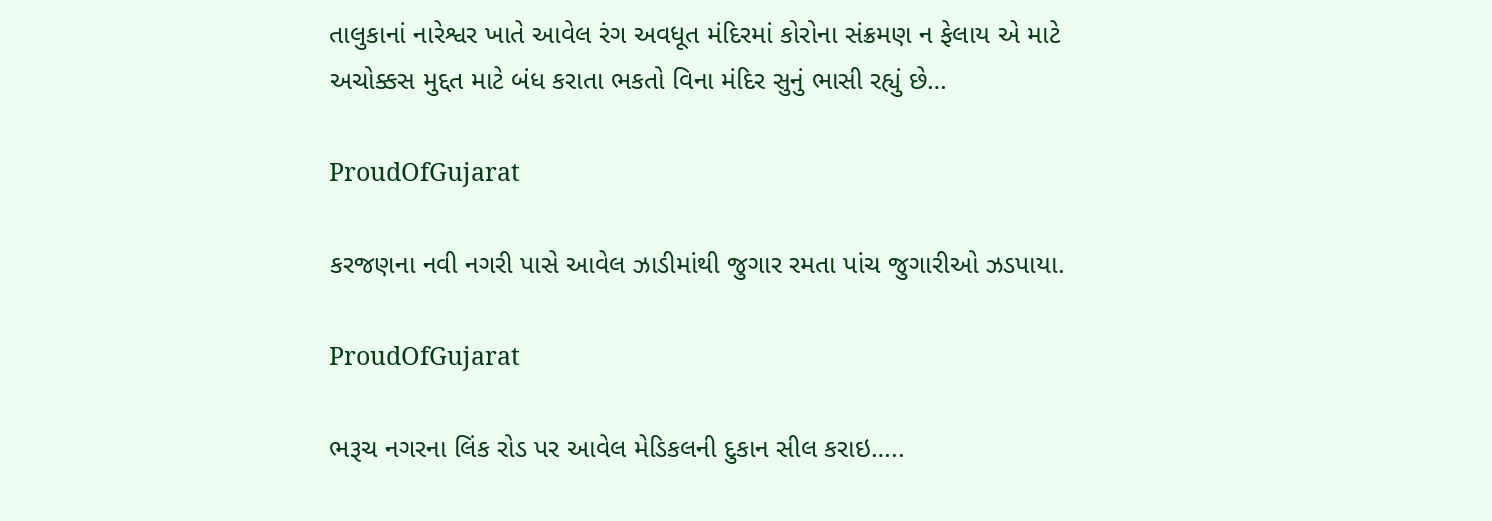તાલુકાનાં નારેશ્વર ખાતે આવેલ રંગ અવધૂત મંદિરમાં કોરોના સંક્રમણ ન ફેલાય એ માટે અચોક્કસ મુદ્દત માટે બંધ કરાતા ભકતો વિના મંદિર સુનું ભાસી રહ્યું છે…

ProudOfGujarat

કરજણના નવી નગરી પાસે આવેલ ઝાડીમાંથી જુગાર રમતા પાંચ જુગારીઓ ઝડપાયા.

ProudOfGujarat

ભરૂચ નગરના લિંક રોડ પર આવેલ મેડિકલની દુકાન સીલ કરાઇ…..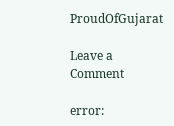ProudOfGujarat

Leave a Comment

error: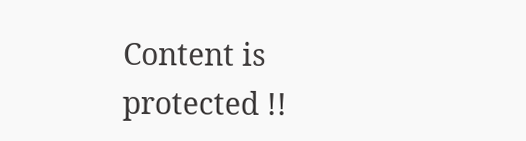Content is protected !!